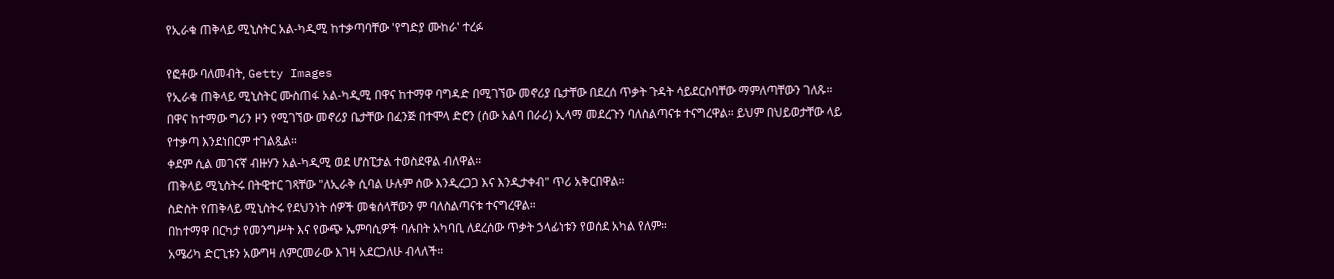የኢራቁ ጠቅላይ ሚኒስትር አል-ካዲሚ ከተቃጣባቸው 'የግድያ ሙከራ' ተረፉ

የፎቶው ባለመብት, Getty Images
የኢራቁ ጠቅላይ ሚኒስትር ሙስጠፋ አል-ካዲሚ በዋና ከተማዋ ባግዳድ በሚገኘው መኖሪያ ቤታቸው በደረሰ ጥቃት ጉዳት ሳይደርስባቸው ማምለጣቸውን ገለጹ።
በዋና ከተማው ግሪን ዞን የሚገኘው መኖሪያ ቤታቸው በፈንጅ በተሞላ ድሮን (ሰው አልባ በራሪ) ኢላማ መደረጉን ባለስልጣናቱ ተናግረዋል። ይህም በህይወታቸው ላይ የተቃጣ እንደነበርም ተገልጿል።
ቀደም ሲል መገናኛ ብዙሃን አል-ካዲሚ ወደ ሆስፒታል ተወስደዋል ብለዋል።
ጠቅላይ ሚኒስትሩ በትዊተር ገጻቸው "ለኢራቅ ሲባል ሁሉም ሰው እንዲረጋጋ እና እንዲታቀብ" ጥሪ አቅርበዋል።
ስድስት የጠቅላይ ሚኒስትሩ የደህንነት ሰዎች መቁሰላቸውን ም ባለስልጣናቱ ተናግረዋል።
በከተማዋ በርካታ የመንግሥት እና የውጭ ኤምባሲዎች ባሉበት አካባቢ ለደረሰው ጥቃት ኃላፊነቱን የወሰደ አካል የለም።
አሜሪካ ድርጊቱን አውግዛ ለምርመራው እገዛ አደርጋለሁ ብላለች።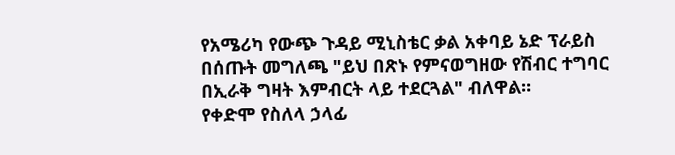የአሜሪካ የውጭ ጉዳይ ሚኒስቴር ቃል አቀባይ ኔድ ፕራይስ በሰጡት መግለጫ "ይህ በጽኑ የምናወግዘው የሽብር ተግባር በኢራቅ ግዛት እምብርት ላይ ተደርጓል" ብለዋል።
የቀድሞ የስለላ ኃላፊ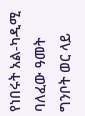የነበሩት አል-ካዲሚ ባለፈው ዓመት ግንቦት ወር ላይ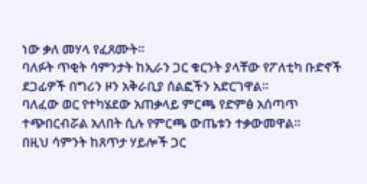ነው ቃለ መሃላ የፈጸሙት።
ባለፉት ጥቂት ሳምንታት ከኢራን ጋር ቁርንት ያላቸው የፖለቲካ ቡድኖች ደጋፊዎች በግሪን ዞን አቅራቢያ ሰልፎችን አድርገዋል።
ባለፈው ወር የተካሄደው አጠቃላይ ምርጫ የድምፅ አሰጣጥ ተጭበርብሯል አለበት ሲሉ የምርጫ ውጤቱን ተቃውመዋል።
በዚህ ሳምንት ከጸጥታ ሃይሎች ጋር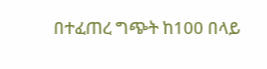በተፈጠረ ግጭት ከ100 በላይ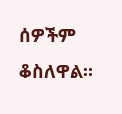ሰዎችም ቆስለዋል።